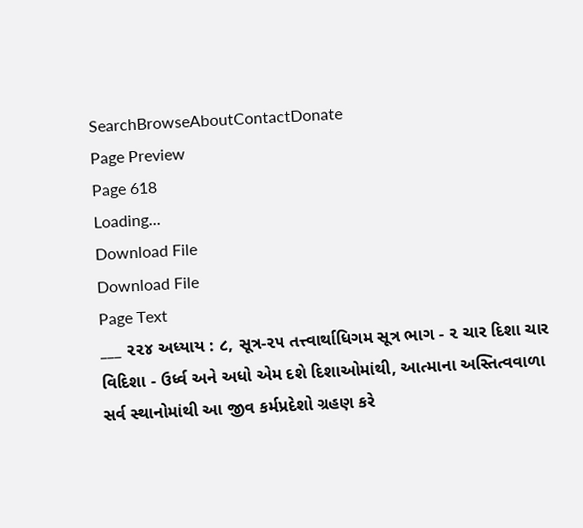SearchBrowseAboutContactDonate
Page Preview
Page 618
Loading...
Download File
Download File
Page Text
___ ૨૨૪ અધ્યાય : ૮, સૂત્ર-૨૫ તત્ત્વાર્થાધિગમ સૂત્ર ભાગ - ૨ ચાર દિશા ચાર વિદિશા - ઉર્ધ્વ અને અધો એમ દશે દિશાઓમાંથી, આત્માના અસ્તિત્વવાળા સર્વ સ્થાનોમાંથી આ જીવ કર્મપ્રદેશો ગ્રહણ કરે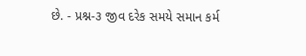છે. - પ્રશ્ન-૩ જીવ દરેક સમયે સમાન કર્મ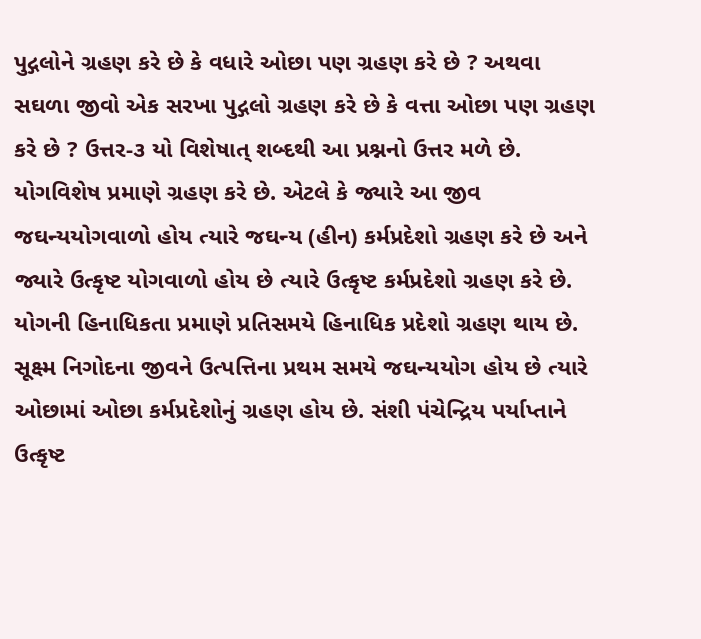પુદ્ગલોને ગ્રહણ કરે છે કે વધારે ઓછા પણ ગ્રહણ કરે છે ? અથવા સઘળા જીવો એક સરખા પુદ્ગલો ગ્રહણ કરે છે કે વત્તા ઓછા પણ ગ્રહણ કરે છે ? ઉત્તર-૩ યો વિશેષાત્ શબ્દથી આ પ્રશ્નનો ઉત્તર મળે છે. યોગવિશેષ પ્રમાણે ગ્રહણ કરે છે. એટલે કે જ્યારે આ જીવ જઘન્યયોગવાળો હોય ત્યારે જઘન્ય (હીન) કર્મપ્રદેશો ગ્રહણ કરે છે અને જ્યારે ઉત્કૃષ્ટ યોગવાળો હોય છે ત્યારે ઉત્કૃષ્ટ કર્મપ્રદેશો ગ્રહણ કરે છે. યોગની હિનાધિકતા પ્રમાણે પ્રતિસમયે હિનાધિક પ્રદેશો ગ્રહણ થાય છે. સૂક્ષ્મ નિગોદના જીવને ઉત્પત્તિના પ્રથમ સમયે જઘન્યયોગ હોય છે ત્યારે ઓછામાં ઓછા કર્મપ્રદેશોનું ગ્રહણ હોય છે. સંશી પંચેન્દ્રિય પર્યાપ્તાને ઉત્કૃષ્ટ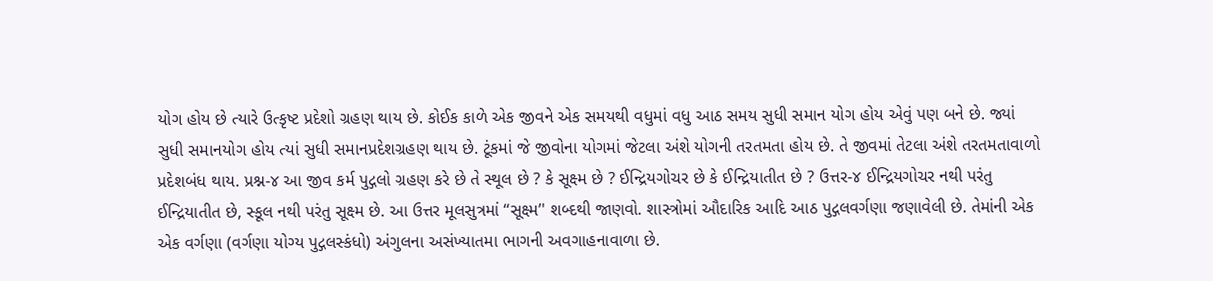યોગ હોય છે ત્યારે ઉત્કૃષ્ટ પ્રદેશો ગ્રહણ થાય છે. કોઈક કાળે એક જીવને એક સમયથી વધુમાં વધુ આઠ સમય સુધી સમાન યોગ હોય એવું પણ બને છે. જ્યાં સુધી સમાનયોગ હોય ત્યાં સુધી સમાનપ્રદેશગ્રહણ થાય છે. ટૂંકમાં જે જીવોના યોગમાં જેટલા અંશે યોગની તરતમતા હોય છે. તે જીવમાં તેટલા અંશે તરતમતાવાળો પ્રદેશબંધ થાય. પ્રશ્ન-૪ આ જીવ કર્મ પુદ્ગલો ગ્રહણ કરે છે તે સ્થૂલ છે ? કે સૂક્ષ્મ છે ? ઈન્દ્રિયગોચર છે કે ઈન્દ્રિયાતીત છે ? ઉત્તર-૪ ઈન્દ્રિયગોચર નથી પરંતુ ઈન્દ્રિયાતીત છે, સ્કૂલ નથી પરંતુ સૂક્ષ્મ છે. આ ઉત્તર મૂલસુત્રમાં ‘‘સૂક્ષ્મ’' શબ્દથી જાણવો. શાસ્ત્રોમાં ઔદારિક આદિ આઠ પુદ્ગલવર્ગણા જણાવેલી છે. તેમાંની એક એક વર્ગણા (વર્ગણા યોગ્ય પુદ્ગલસ્કંધો) અંગુલના અસંખ્યાતમા ભાગની અવગાહનાવાળા છે.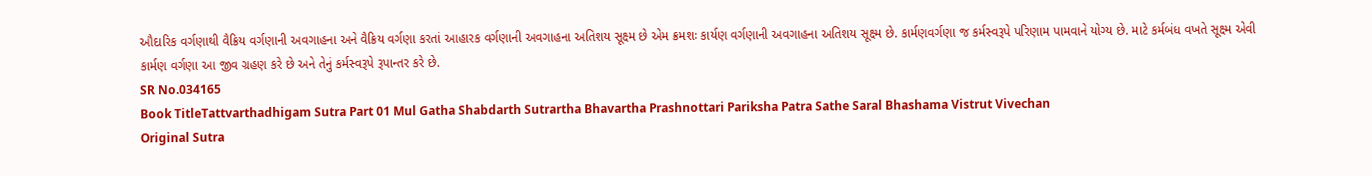ઔદારિક વર્ગણાથી વૈક્રિય વર્ગણાની અવગાહના અને વૈક્રિય વર્ગણા કરતાં આહારક વર્ગણાની અવગાહના અતિશય સૂક્ષ્મ છે એમ ક્રમશઃ કાર્યણ વર્ગણાની અવગાહના અતિશય સૂક્ષ્મ છે. કાર્મણવર્ગણા જ કર્મસ્વરૂપે પરિણામ પામવાને યોગ્ય છે. માટે કર્મબંધ વખતે સૂક્ષ્મ એવી કાર્મણ વર્ગણા આ જીવ ગ્રહણ કરે છે અને તેનું કર્મસ્વરૂપે રૂપાન્તર કરે છે.
SR No.034165
Book TitleTattvarthadhigam Sutra Part 01 Mul Gatha Shabdarth Sutrartha Bhavartha Prashnottari Pariksha Patra Sathe Saral Bhashama Vistrut Vivechan
Original Sutra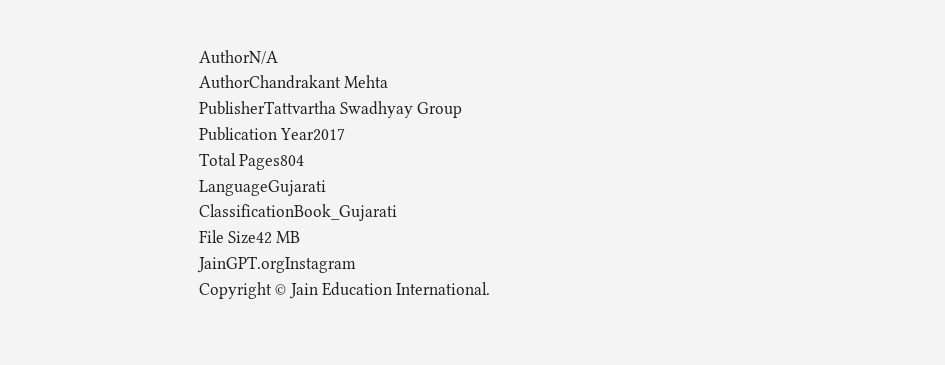AuthorN/A
AuthorChandrakant Mehta
PublisherTattvartha Swadhyay Group
Publication Year2017
Total Pages804
LanguageGujarati
ClassificationBook_Gujarati
File Size42 MB
JainGPT.orgInstagram
Copyright © Jain Education International.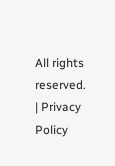All rights reserved. | Privacy Policy